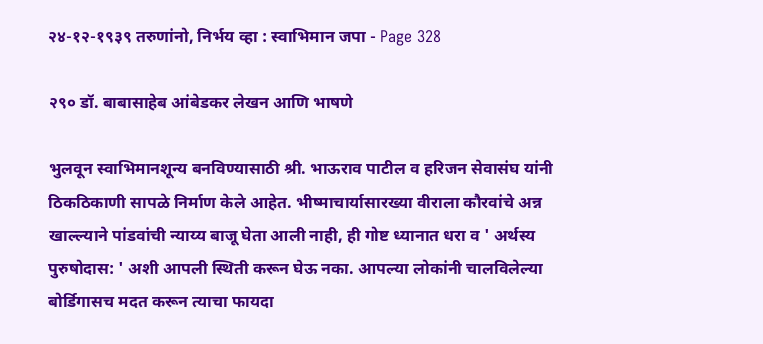२४-१२-१९३९ तरुणांनो, निर्भय व्हा : स्वाभिमान जपा - Page 328

२९० डॉ. बाबासाहेब आंबेडकर लेखन आणि भाषणे

भुलवून स्वाभिमानशून्य बनविण्यासाठी श्री. भाऊराव पाटील व हरिजन सेवासंघ यांनी ठिकठिकाणी सापळे निर्माण केले आहेत. भीष्माचार्यासारख्या वीराला कौरवांचे अन्न खाल्ल्याने पांडवांची न्याय्य बाजू घेता आली नाही, ही गोष्ट ध्यानात धरा व ' अर्थस्य पुरुषोदास: ' अशी आपली स्थिती करून घेऊ नका. आपल्या लोकांनी चालविलेल्या बोर्डिगासच मदत करून त्याचा फायदा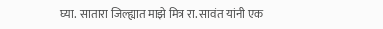घ्या. सातारा जिल्ह्यात माझे मित्र रा. सावंत यांनी एक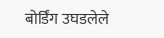बोर्डिंग उघडलेले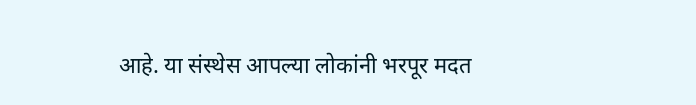आहे. या संस्थेस आपल्या लोकांनी भरपूर मदत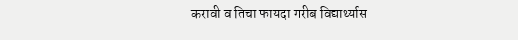करावी व तिचा फायदा गरीब विद्यार्थ्यास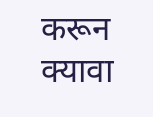करून क्यावा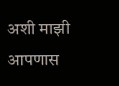अशी माझी आपणास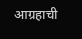आग्रहाची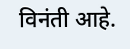विनंती आहे.